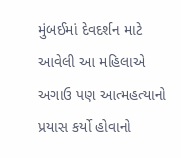મુંબઈમાં દેવદર્શન માટે આવેલી આ મહિલાએ અગાઉ પણ આત્મહત્યાનો પ્રયાસ કર્યો હોવાનો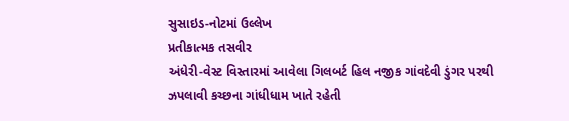સુસાઇડ-નોટમાં ઉલ્લેખ
પ્રતીકાત્મક તસવીર
અંધેરી-વેસ્ટ વિસ્તારમાં આવેલા ગિલબર્ટ હિલ નજીક ગાંવદેવી ડુંગર પરથી ઝપલાવી કચ્છના ગાંધીધામ ખાતે રહેતી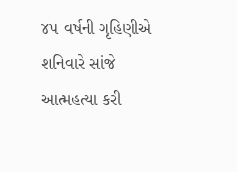૪૫ વર્ષની ગૃહિણીએ શનિવારે સાંજે આત્મહત્યા કરી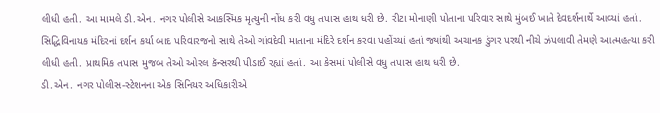લીધી હતી. આ મામલે ડી.એન. નગર પોલીસે આકસ્મિક મૃત્યુની નોંધ કરી વધુ તપાસ હાથ ધરી છે. રીટા મોનાણી પોતાના પરિવાર સાથે મુંબઈ ખાતે દેવદર્શનાર્થે આવ્યાં હતાં. સિદ્ધિવિનાયક મંદિરનાં દર્શન કર્યા બાદ પરિવારજનો સાથે તેઓ ગાંવદેવી માતાના મંદિરે દર્શન કરવા પહોંચ્યાં હતાં જ્યાંથી અચાનક ડુંગર પરથી નીચે ઝંપલાવી તેમણે આત્મહત્યા કરી લીધી હતી. પ્રાથમિક તપાસ મુજબ તેઓ ઓરલ કૅન્સરથી પીડાઈ રહ્યાં હતાં. આ કેસમાં પોલીસે વધુ તપાસ હાથ ધરી છે.
ડી.એન. નગર પોલીસ-સ્ટેશનના એક સિનિયર અધિકારીએ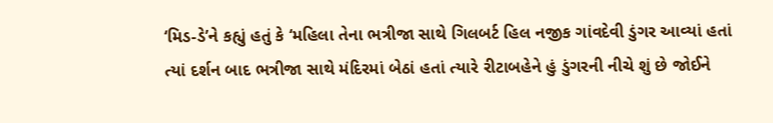‘મિડ-ડે’ને કહ્યું હતું કે ‘મહિલા તેના ભત્રીજા સાથે ગિલબર્ટ હિલ નજીક ગાંવદેવી ડુંગર આવ્યાં હતાં ત્યાં દર્શન બાદ ભત્રીજા સાથે મંદિરમાં બેઠાં હતાં ત્યારે રીટાબહેને હું ડુંગરની નીચે શું છે જોઈને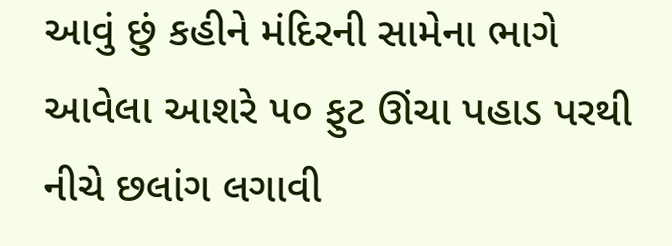આવું છું કહીને મંદિરની સામેના ભાગે આવેલા આશરે ૫૦ ફુટ ઊંચા પહાડ પરથી નીચે છલાંગ લગાવી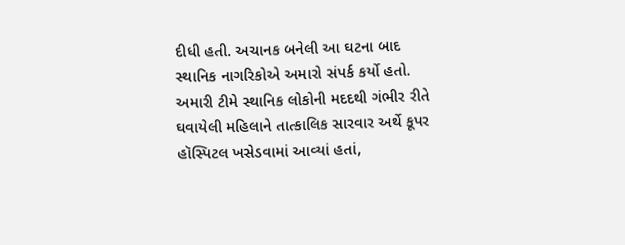દીધી હતી. અચાનક બનેલી આ ઘટના બાદ સ્થાનિક નાગરિકોએ અમારો સંપર્ક કર્યો હતો. અમારી ટીમે સ્થાનિક લોકોની મદદથી ગંભીર રીતે ઘવાયેલી મહિલાને તાત્કાલિક સારવાર અર્થે કૂપર હૉસ્પિટલ ખસેડવામાં આવ્યાં હતાં,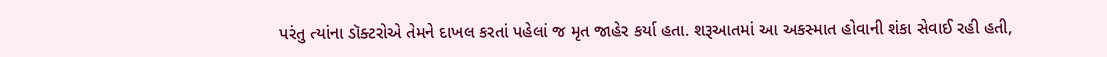પરંતુ ત્યાંના ડૉક્ટરોએ તેમને દાખલ કરતાં પહેલાં જ મૃત જાહેર કર્યા હતા. શરૂઆતમાં આ અકસ્માત હોવાની શંકા સેવાઈ રહી હતી,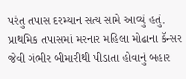પરંતુ તપાસ દરમ્યાન સત્ય સામે આવ્યું હતું. પ્રાથમિક તપાસમાં મરનાર મહિલા મોઢાના કૅન્સર જેવી ગંભીર બીમારીથી પીડાતા હોવાનું બહાર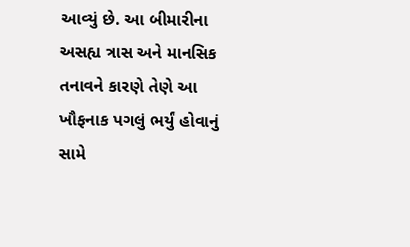આવ્યું છે. આ બીમારીના અસહ્ય ત્રાસ અને માનસિક તનાવને કારણે તેણે આ ખૌફનાક પગલું ભર્યું હોવાનું સામે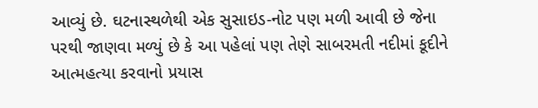આવ્યું છે. ઘટનાસ્થળેથી એક સુસાઇડ-નોટ પણ મળી આવી છે જેના પરથી જાણવા મળ્યું છે કે આ પહેલાં પણ તેણે સાબરમતી નદીમાં કૂદીને આત્મહત્યા કરવાનો પ્રયાસ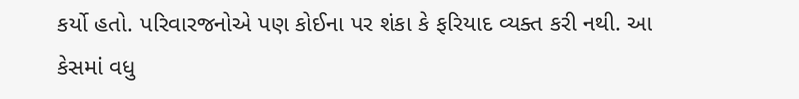કર્યો હતો. પરિવારજનોએ પણ કોઈના પર શંકા કે ફરિયાદ વ્યક્ત કરી નથી. આ કેસમાં વધુ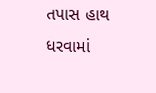તપાસ હાથ ધરવામાં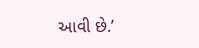આવી છે.’